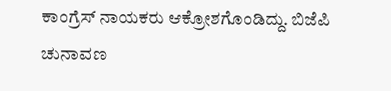ಕಾಂಗ್ರೆಸ್ ನಾಯಕರು ಆಕ್ರೋಶಗೊಂಡಿದ್ದು. ಬಿಜೆಪಿ ಚುನಾವಣ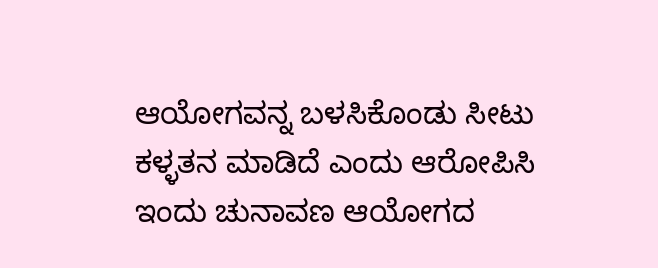ಆಯೋಗವನ್ನ ಬಳಸಿಕೊಂಡು ಸೀಟು ಕಳ್ಳತನ ಮಾಡಿದೆ ಎಂದು ಆರೋಪಿಸಿ ಇಂದು ಚುನಾವಣ ಆಯೋಗದ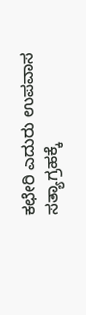ಕಛೇರಿ ಎದುರು ಉಪವಾಸ ಸತ್ಯಾಗ್ರಹಕ್ಕೆ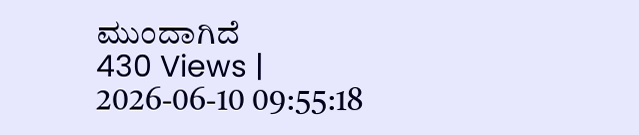ಮುಂದಾಗಿದೆ
430 Views | 2026-06-10 09:55:18